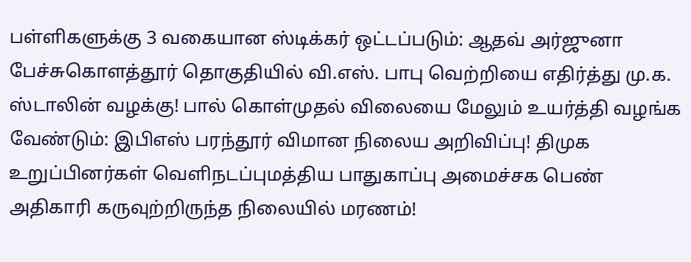பள்ளிகளுக்கு 3 வகையான ஸ்டிக்கர் ஒட்டப்படும்: ஆதவ் அர்ஜுனா பேச்சுகொளத்தூர் தொகுதியில் வி.எஸ். பாபு வெற்றியை எதிர்த்து மு.க. ஸ்டாலின் வழக்கு! பால் கொள்முதல் விலையை மேலும் உயர்த்தி வழங்க வேண்டும்: இபிஎஸ் பரந்தூர் விமான நிலைய அறிவிப்பு! திமுக உறுப்பினர்கள் வெளிநடப்புமத்திய பாதுகாப்பு அமைச்சக பெண் அதிகாரி கருவுற்றிருந்த நிலையில் மரணம்!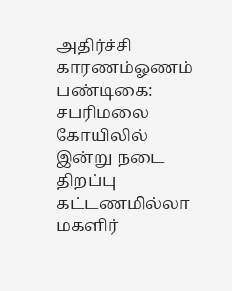அதிர்ச்சி காரணம்ஓணம் பண்டிகை: சபரிமலை கோயிலில் இன்று நடை திறப்பு கட்டணமில்லா மகளிர்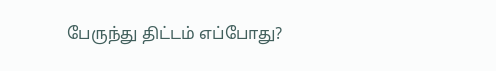பேருந்து திட்டம் எப்போது?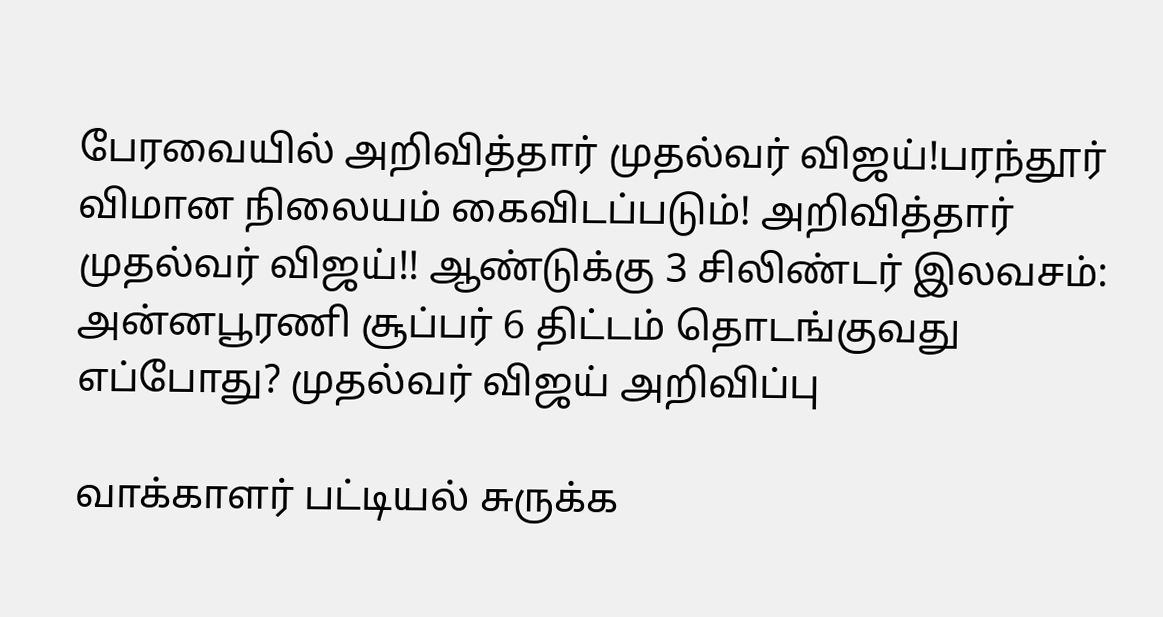பேரவையில் அறிவித்தார் முதல்வர் விஜய்!பரந்தூர் விமான நிலையம் கைவிடப்படும்! அறிவித்தார் முதல்வர் விஜய்!! ஆண்டுக்கு 3 சிலிண்டர் இலவசம்: அன்னபூரணி சூப்பர் 6 திட்டம் தொடங்குவது எப்போது? முதல்வர் விஜய் அறிவிப்பு

வாக்காளர் பட்டியல் சுருக்க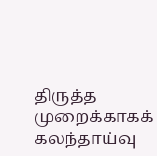திருத்த முறைக்காகக் கலந்தாய்வு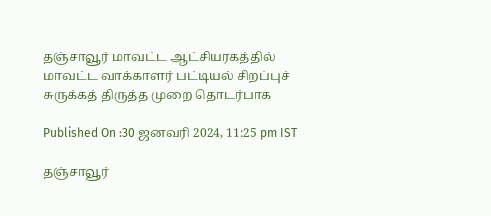தஞ்சாவூர் மாவட்ட ஆட்சியரகத்தில் மாவட்ட வாக்காளர் பட்டியல் சிறப்புச் சுருக்கத் திருத்த முறை தொடர்பாக

Published On :30 ஜனவரி 2024, 11:25 pm IST

தஞ்சாவூர்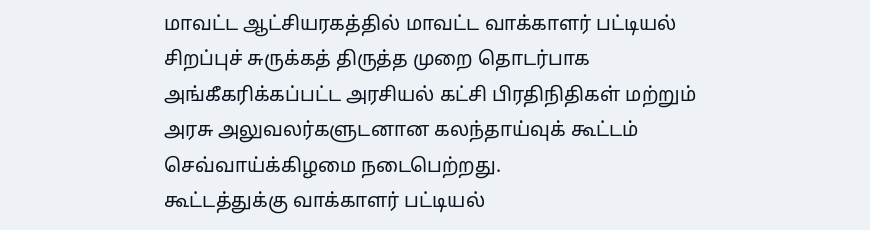மாவட்ட ஆட்சியரகத்தில் மாவட்ட வாக்காளர் பட்டியல் சிறப்புச் சுருக்கத் திருத்த முறை தொடர்பாக அங்கீகரிக்கப்பட்ட அரசியல் கட்சி பிரதிநிதிகள் மற்றும் அரசு அலுவலர்களுடனான கலந்தாய்வுக் கூட்டம் செவ்வாய்க்கிழமை நடைபெற்றது.
கூட்டத்துக்கு வாக்காளர் பட்டியல்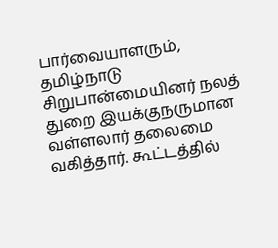பார்வையாளரும், தமிழ்நாடு சிறுபான்மையினர் நலத் துறை இயக்குநருமான வள்ளலார் தலைமை வகித்தார். கூட்டத்தில்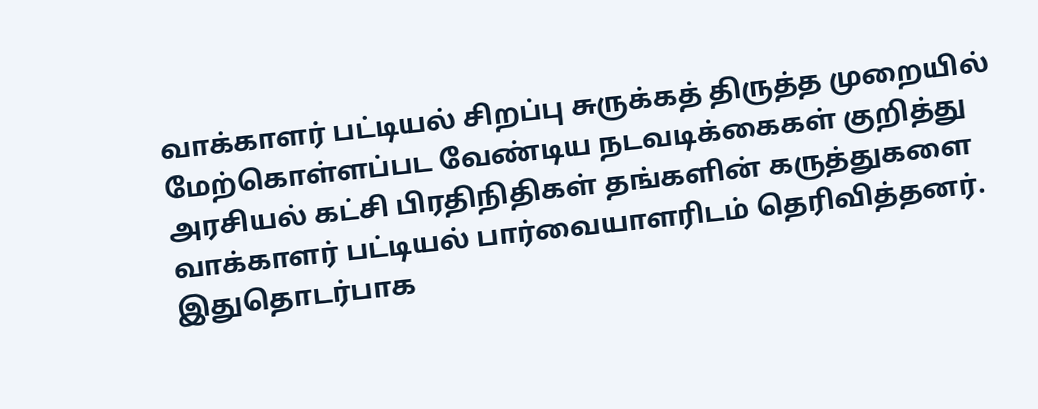வாக்காளர் பட்டியல் சிறப்பு சுருக்கத் திருத்த முறையில் மேற்கொள்ளப்பட வேண்டிய நடவடிக்கைகள் குறித்து அரசியல் கட்சி பிரதிநிதிகள் தங்களின் கருத்துகளை வாக்காளர் பட்டியல் பார்வையாளரிடம் தெரிவித்தனர். இதுதொடர்பாக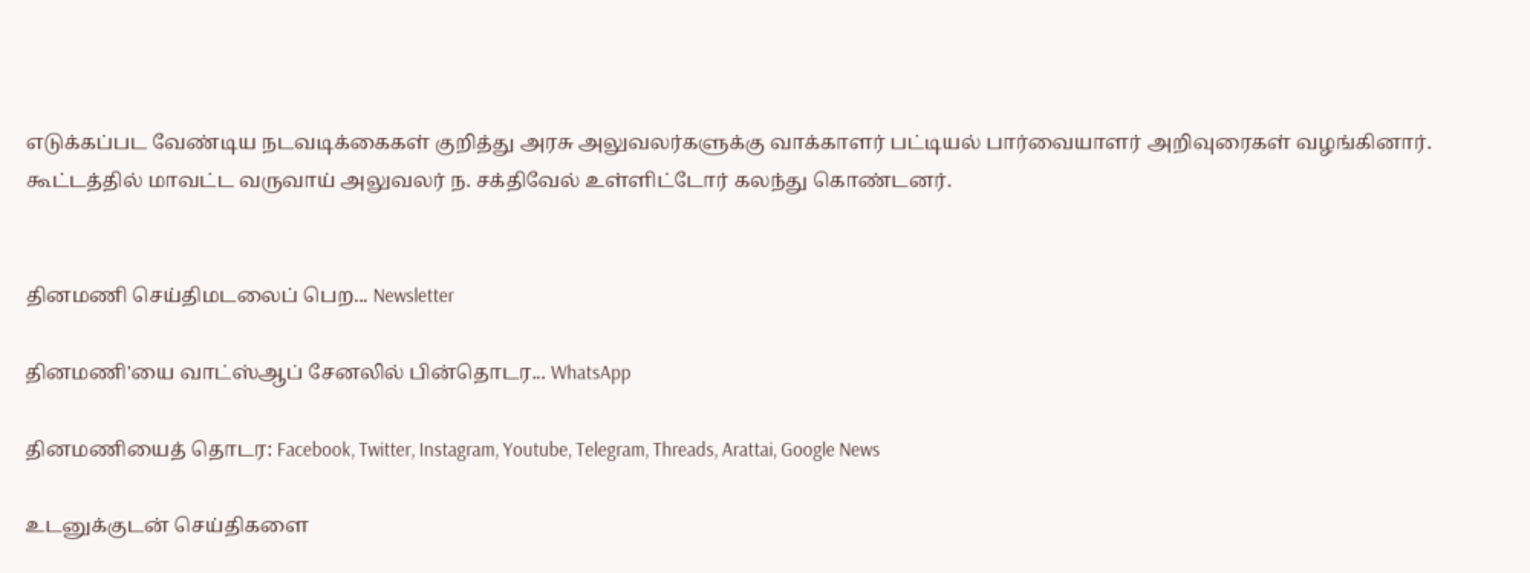எடுக்கப்பட வேண்டிய நடவடிக்கைகள் குறித்து அரசு அலுவலர்களுக்கு வாக்காளர் பட்டியல் பார்வையாளர் அறிவுரைகள் வழங்கினார். கூட்டத்தில் மாவட்ட வருவாய் அலுவலர் ந. சக்திவேல் உள்ளிட்டோர் கலந்து கொண்டனர்.


தினமணி செய்திமடலைப் பெற... Newsletter

தினமணி'யை வாட்ஸ்ஆப் சேனலில் பின்தொடர... WhatsApp

தினமணியைத் தொடர: Facebook, Twitter, Instagram, Youtube, Telegram, Threads, Arattai, Google News

உடனுக்குடன் செய்திகளை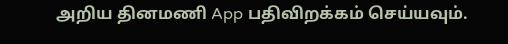அறிய தினமணி App பதிவிறக்கம் செய்யவும்.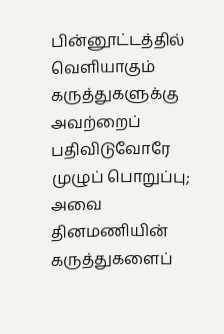பின்னூட்டத்தில் வெளியாகும் கருத்துகளுக்கு அவற்றைப் பதிவிடுவோரே முழுப் பொறுப்பு; அவை தினமணியின் கருத்துகளைப்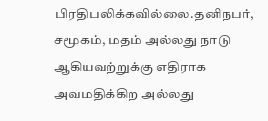பிரதிபலிக்கவில்லை.தனிநபர், சமூகம், மதம் அல்லது நாடு ஆகியவற்றுக்கு எதிராக அவமதிக்கிற அல்லது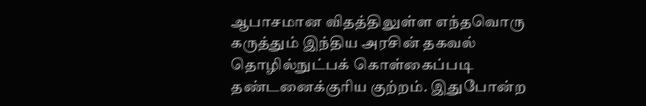ஆபாசமான விதத்திலுள்ள எந்தவொரு கருத்தும் இந்திய அரசின் தகவல் தொழில்நுட்பக் கொள்கைப்படி தண்டனைக்குரிய குற்றம். இதுபோன்ற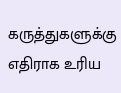கருத்துகளுக்கு எதிராக உரிய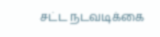சட்ட நடவடிக்கை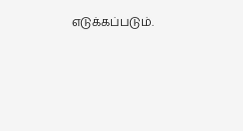எடுக்கப்படும்.